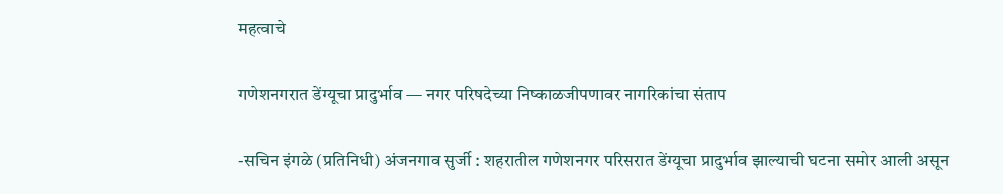महत्वाचे

गणेशनगरात डेंग्यूचा प्रादुर्भाव — नगर परिषदेच्या निष्काळजीपणावर नागरिकांचा संताप

-सचिन इंगळे (प्रतिनिधी) अंजनगाव सुर्जी : शहरातील गणेशनगर परिसरात डेंग्यूचा प्रादुर्भाव झाल्याची घटना समोर आली असून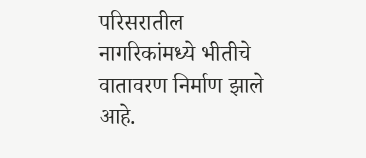परिसरातील नागरिकांमध्ये भीतीचे वातावरण निर्माण झाले आहे.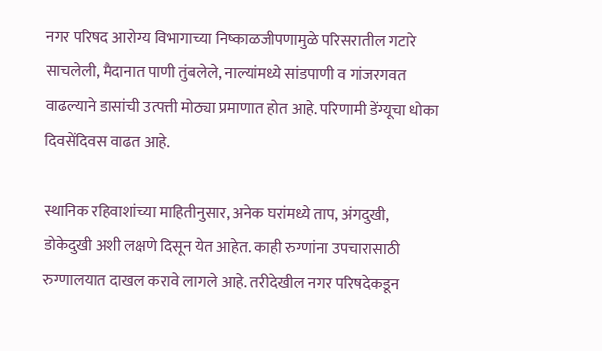नगर परिषद आरोग्य विभागाच्या निष्काळजीपणामुळे परिसरातील गटारे साचलेली, मैदानात पाणी तुंबलेले, नाल्यांमध्ये सांडपाणी व गांजरगवत वाढल्याने डासांची उत्पत्ती मोठ्या प्रमाणात होत आहे. परिणामी डेंग्यूचा धोका दिवसेंदिवस वाढत आहे.

स्थानिक रहिवाशांच्या माहितीनुसार, अनेक घरांमध्ये ताप, अंगदुखी, डोकेदुखी अशी लक्षणे दिसून येत आहेत. काही रुग्णांना उपचारासाठी रुग्णालयात दाखल करावे लागले आहे. तरीदेखील नगर परिषदेकडून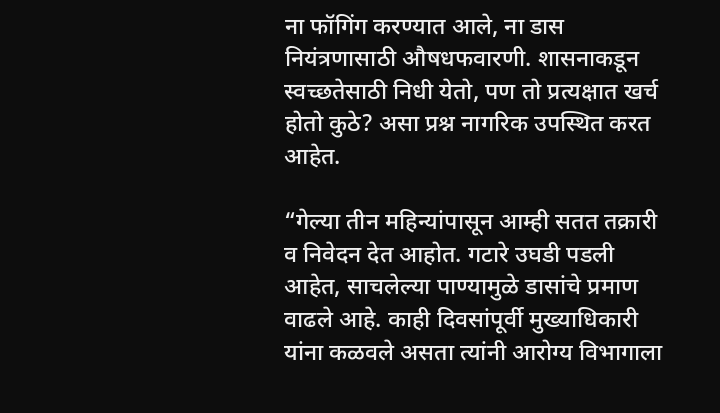ना फॉगिंग करण्यात आले, ना डास नियंत्रणासाठी औषधफवारणी. शासनाकडून स्वच्छतेसाठी निधी येतो, पण तो प्रत्यक्षात खर्च होतो कुठे? असा प्रश्न नागरिक उपस्थित करत आहेत.

“गेल्या तीन महिन्यांपासून आम्ही सतत तक्रारी व निवेदन देत आहोत. गटारे उघडी पडली आहेत, साचलेल्या पाण्यामुळे डासांचे प्रमाण वाढले आहे. काही दिवसांपूर्वी मुख्याधिकारी यांना कळवले असता त्यांनी आरोग्य विभागाला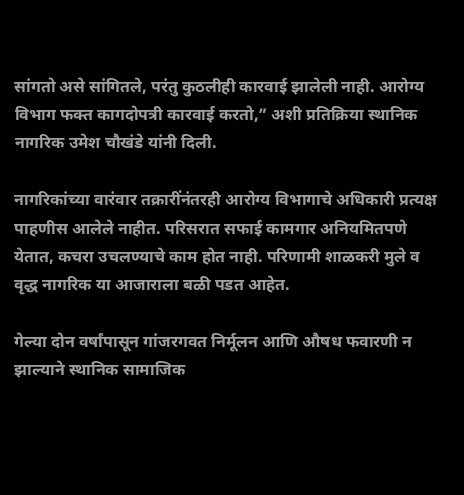सांगतो असे सांगितले, परंतु कुठलीही कारवाई झालेली नाही. आरोग्य विभाग फक्त कागदोपत्री कारवाई करतो,” अशी प्रतिक्रिया स्थानिक नागरिक उमेश चौखंडे यांनी दिली.

नागरिकांच्या वारंवार तक्रारींनंतरही आरोग्य विभागाचे अधिकारी प्रत्यक्ष पाहणीस आलेले नाहीत. परिसरात सफाई कामगार अनियमितपणे येतात, कचरा उचलण्याचे काम होत नाही. परिणामी शाळकरी मुले व वृद्ध नागरिक या आजाराला बळी पडत आहेत.

गेल्या दोन वर्षांपासून गांजरगवत निर्मूलन आणि औषध फवारणी न झाल्याने स्थानिक सामाजिक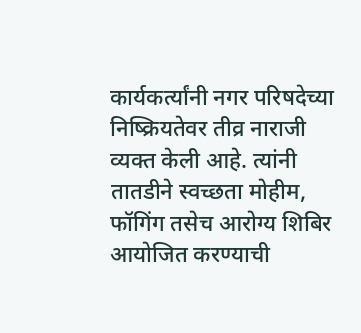कार्यकर्त्यांनी नगर परिषदेच्या निष्क्रियतेवर तीव्र नाराजी व्यक्त केली आहे. त्यांनी तातडीने स्वच्छता मोहीम, फॉगिंग तसेच आरोग्य शिबिर आयोजित करण्याची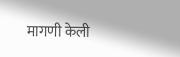मागणी केली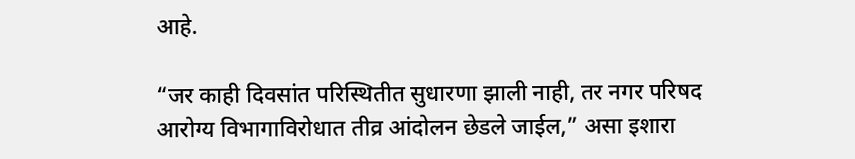आहे.

“जर काही दिवसांत परिस्थितीत सुधारणा झाली नाही, तर नगर परिषद आरोग्य विभागाविरोधात तीव्र आंदोलन छेडले जाईल,” असा इशारा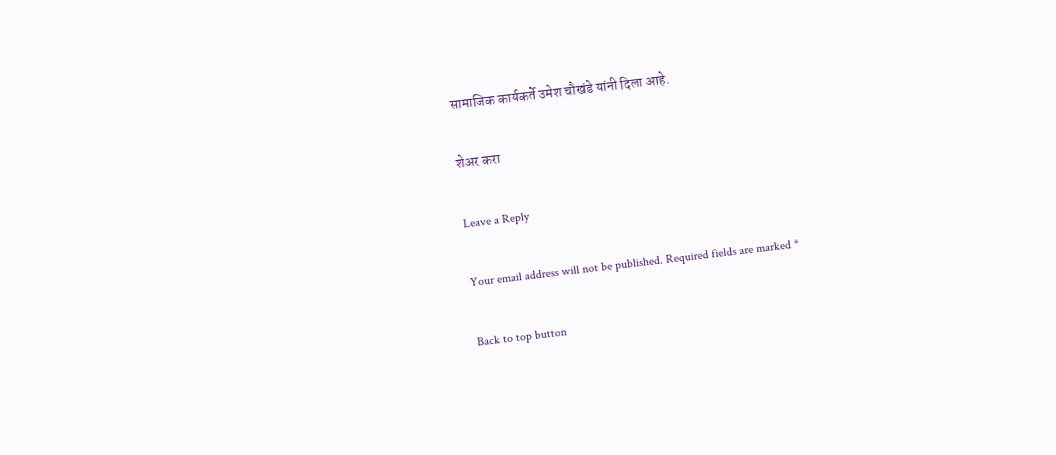सामाजिक कार्यकर्ते उमेश चौखंडे यांनी दिला आहे.

शेअर करा

Leave a Reply

Your email address will not be published. Required fields are marked *

Back to top button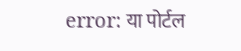error: या पोर्टल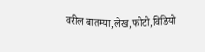वरील बातम्या,लेख,फोटो,विडियो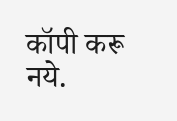कॉपी करू नये.